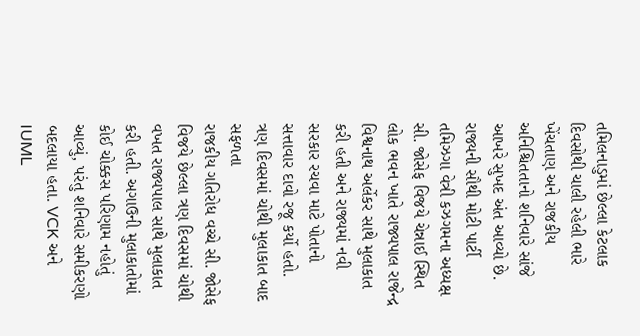તમિલનાડુમાં છેલ્લા કેટલાક દિવસોથી ચાલી રહેલી ભારે ખેંચતાણ અને રાજકીય અનિશ્ચિતતાનો શનિવારે સાંજે આખરે સુખદ અંત આવ્યો છે. રાજ્યની સૌથી મોટી પાર્ટી તમિઝગા વેત્રી કઝગમના અધ્યક્ષ સી. જોસેફ વિજયે ચેન્નાઈ સ્થિત લોક ભવન ખાતે રાજ્યપાલ રાજેન્દ્ર વિશ્વનાથ અર્લેકર સાથે મુલાકાત કરી હતી અને રાજ્યમાં નવી સરકાર રચવા માટે પોતાનો સત્તાવાર દાવો રજૂ કર્યો હતો.
ત્રણ દિવસમાં ચોથી મુલાકાત બાદ સફળતા
રાજકીય ગતિરોધ વચ્ચે સી. જોસેફ વિજયે છેલ્લા ત્રણ દિવસમાં ચોથી વખત રાજ્યપાલ સાથે મુલાકાત કરી હતી. અગાઉની મુલાકાતોમાં કોઈ ચોક્કસ પરિણામ નહોતું આવ્યું, પરંતુ શનિવારે સમીકરણો બદલાયા હતા. VCK અને IUML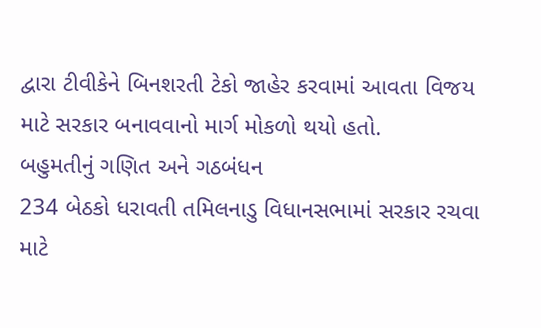દ્વારા ટીવીકેને બિનશરતી ટેકો જાહેર કરવામાં આવતા વિજય માટે સરકાર બનાવવાનો માર્ગ મોકળો થયો હતો.
બહુમતીનું ગણિત અને ગઠબંધન
234 બેઠકો ધરાવતી તમિલનાડુ વિધાનસભામાં સરકાર રચવા માટે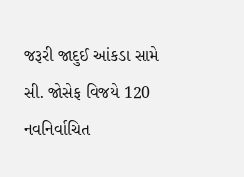જરૂરી જાદુઈ આંકડા સામે સી. જોસેફ વિજયે 120 નવનિર્વાચિત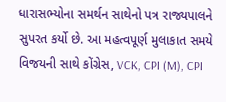ધારાસભ્યોના સમર્થન સાથેનો પત્ર રાજ્યપાલને સુપરત કર્યો છે. આ મહત્વપૂર્ણ મુલાકાત સમયે વિજયની સાથે કોંગ્રેસ, VCK, CPI (M), CPI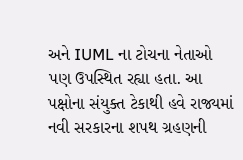અને IUML ના ટોચના નેતાઓ પણ ઉપસ્થિત રહ્યા હતા. આ પક્ષોના સંયુક્ત ટેકાથી હવે રાજ્યમાં નવી સરકારના શપથ ગ્રહણની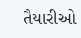તૈયારીઓ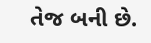તેજ બની છે.